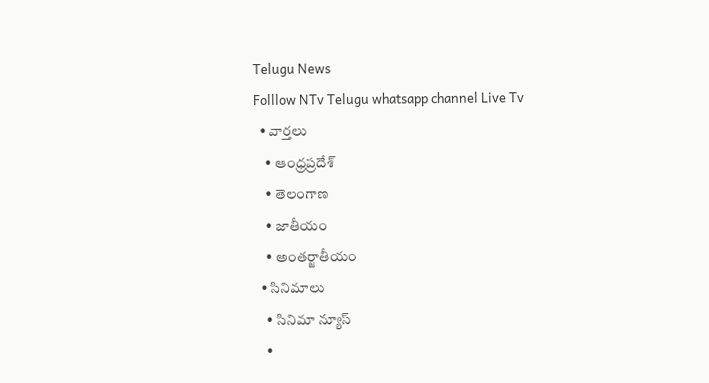Telugu News
Folllow NTv Telugu whatsapp channel Live Tv
  • వార్తలు
    • ఆంధ్రప్రదేశ్
    • తెలంగాణ
    • జాతీయం
    • అంతర్జాతీయం
  • సినిమాలు
    • సినిమా న్యూస్
    •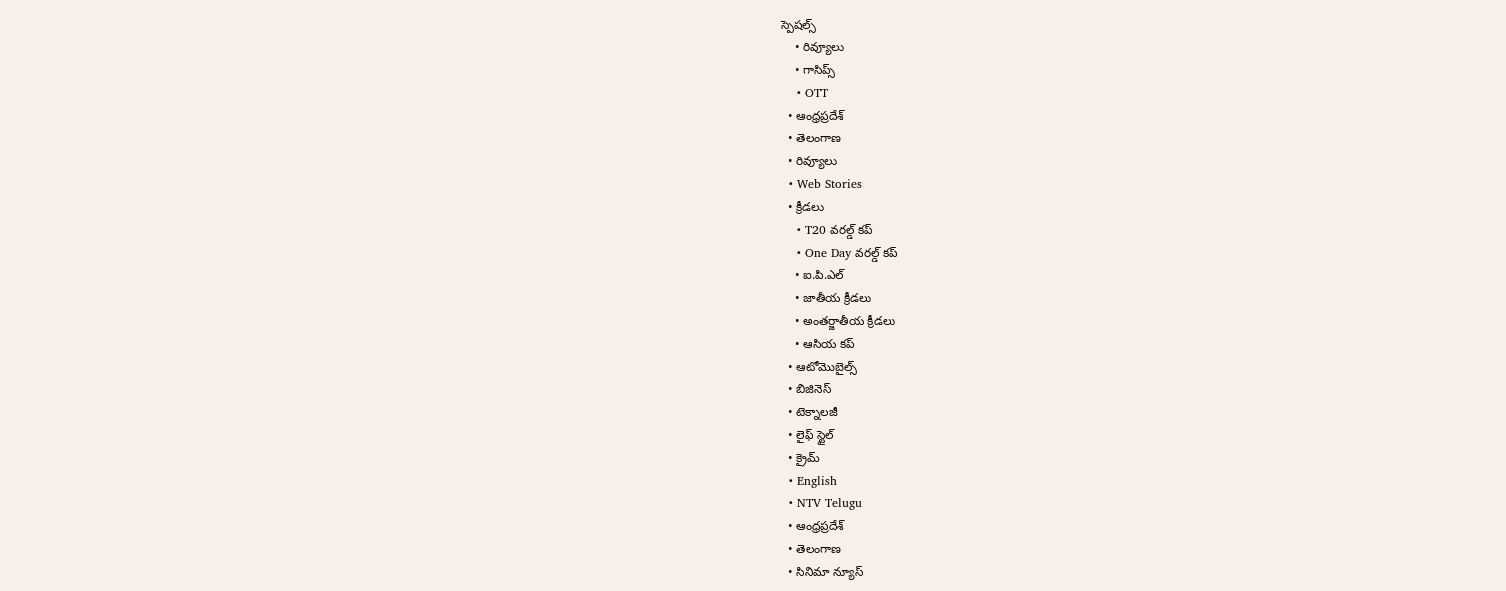స్పెషల్స్
    • రివ్యూలు
    • గాసిప్స్
    • OTT
  • ఆంధ్రప్రదేశ్
  • తెలంగాణ
  • రివ్యూలు
  • Web Stories
  • క్రీడలు
    • T20 వరల్డ్ కప్
    • One Day వరల్డ్ కప్
    • ఐ.పి.ఎల్
    • జాతీయ క్రీడలు
    • అంతర్జాతీయ క్రీడలు
    • ఆసియ కప్
  • ఆటోమొబైల్స్
  • బిజినెస్‌
  • టెక్నాలజీ
  • లైఫ్ స్టైల్
  • క్రైమ్
  • English
  • NTV Telugu
  • ఆంధ్రప్రదేశ్
  • తెలంగాణ
  • సినిమా న్యూస్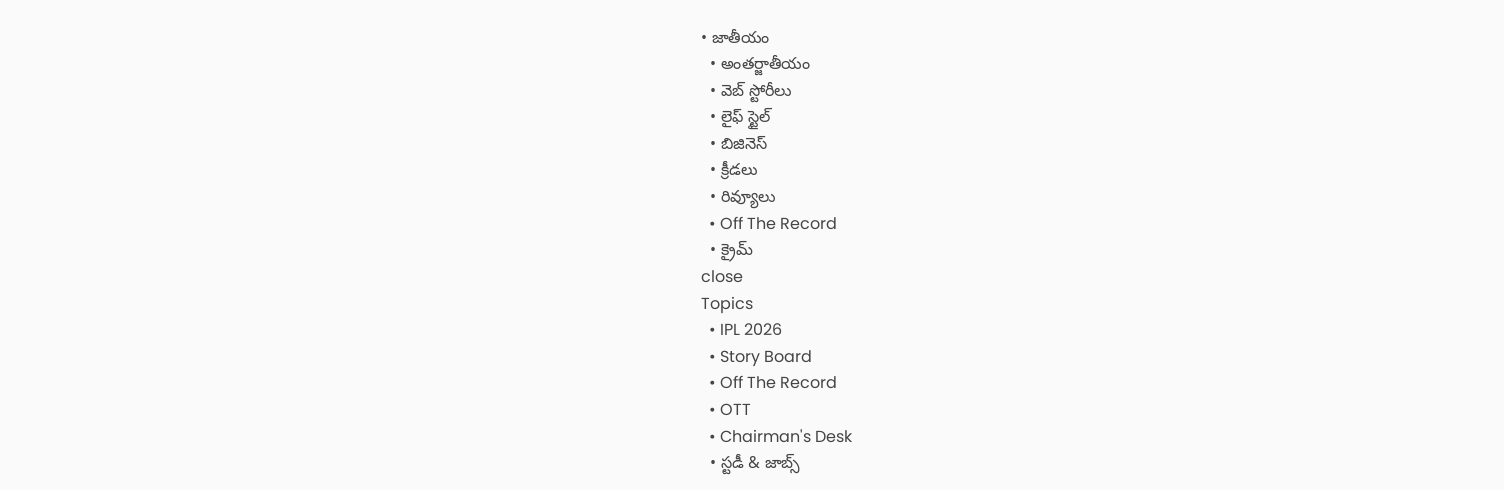• జాతీయం
  • అంతర్జాతీయం
  • వెబ్ స్టోరీలు
  • లైఫ్ స్టైల్
  • బిజినెస్‌
  • క్రీడలు
  • రివ్యూలు
  • Off The Record
  • క్రైమ్
close
Topics
  • IPL 2026
  • Story Board
  • Off The Record
  • OTT
  • Chairman's Desk
  • స్టడీ & జాబ్స్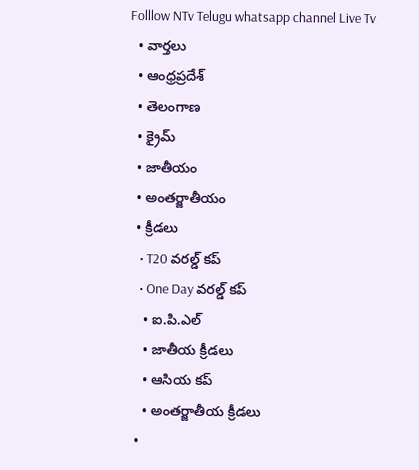Folllow NTv Telugu whatsapp channel Live Tv
  • వార్తలు
  • ఆంధ్రప్రదేశ్
  • తెలంగాణ
  • క్రైమ్
  • జాతీయం
  • అంతర్జాతీయం
  • క్రీడలు
    • T20 వరల్డ్ కప్
    • One Day వరల్డ్ కప్
    • ఐ.పి.ఎల్
    • జాతీయ క్రీడలు
    • ఆసియ కప్
    • అంతర్జాతీయ క్రీడలు
  •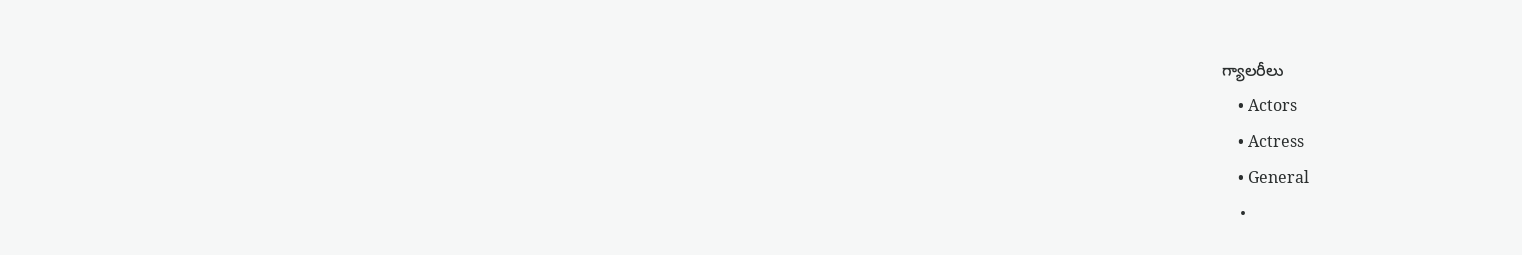గ్యాలరీలు
    • Actors
    • Actress
    • General
    •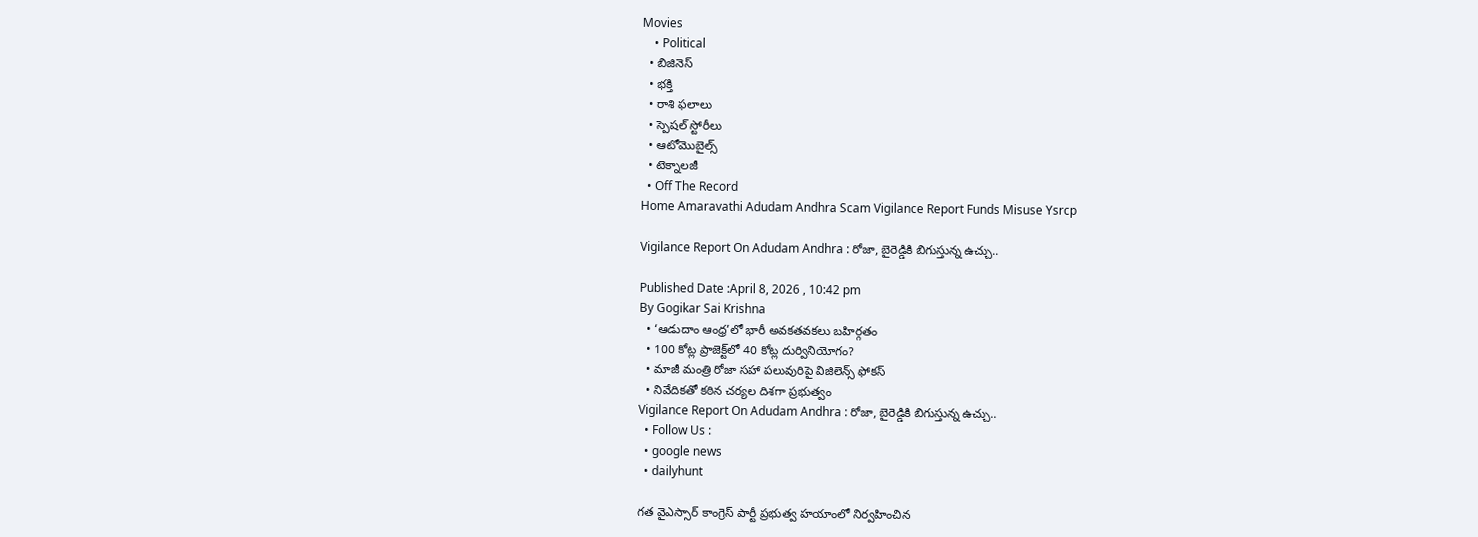Movies
    • Political
  • బిజినెస్‌
  • భక్తి
  • రాశి ఫలాలు
  • స్పెషల్‌ స్టోరీలు
  • ఆటోమొబైల్స్
  • టెక్నాలజీ
  • Off The Record
Home Amaravathi Adudam Andhra Scam Vigilance Report Funds Misuse Ysrcp

Vigilance Report On Adudam Andhra : రోజా, బైరెడ్డికి బిగుస్తున్న ఉచ్చు..

Published Date :April 8, 2026 , 10:42 pm
By Gogikar Sai Krishna
  • ‘ఆడుదాం ఆంధ్ర’లో భారీ అవకతవకలు బహిర్గతం
  • 100 కోట్ల ప్రాజెక్ట్‌లో 40 కోట్ల దుర్వినియోగం?
  • మాజీ మంత్రి రోజా సహా పలువురిపై విజిలెన్స్ ఫోకస్
  • నివేదికతో కఠిన చర్యల దిశగా ప్రభుత్వం
Vigilance Report On Adudam Andhra : రోజా, బైరెడ్డికి బిగుస్తున్న ఉచ్చు..
  • Follow Us :
  • google news
  • dailyhunt

గత వైఎస్సార్ కాంగ్రెస్ పార్టీ ప్రభుత్వ హయాంలో నిర్వహించిన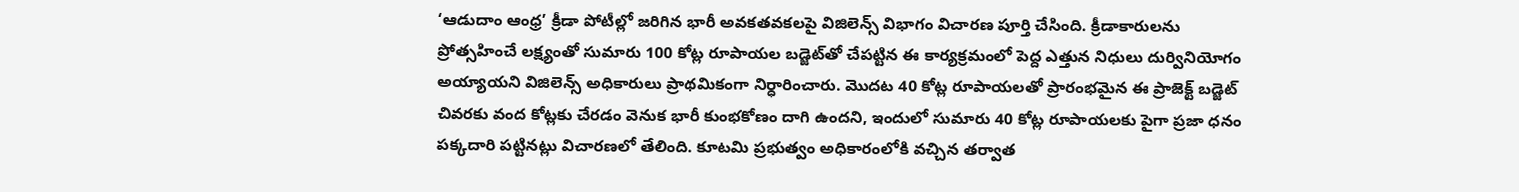‘ఆడుదాం ఆంధ్ర’ క్రీడా పోటీల్లో జరిగిన భారీ అవకతవకలపై విజిలెన్స్ విభాగం విచారణ పూర్తి చేసింది. క్రీడాకారులను ప్రోత్సహించే లక్ష్యంతో సుమారు 100 కోట్ల రూపాయల బడ్జెట్‌తో చేపట్టిన ఈ కార్యక్రమంలో పెద్ద ఎత్తున నిధులు దుర్వినియోగం అయ్యాయని విజిలెన్స్ అధికారులు ప్రాథమికంగా నిర్ధారించారు. మొదట 40 కోట్ల రూపాయలతో ప్రారంభమైన ఈ ప్రాజెక్ట్ బడ్జెట్ చివరకు వంద కోట్లకు చేరడం వెనుక భారీ కుంభకోణం దాగి ఉందని, ఇందులో సుమారు 40 కోట్ల రూపాయలకు పైగా ప్రజా ధనం పక్కదారి పట్టినట్లు విచారణలో తేలింది. కూటమి ప్రభుత్వం అధికారంలోకి వచ్చిన తర్వాత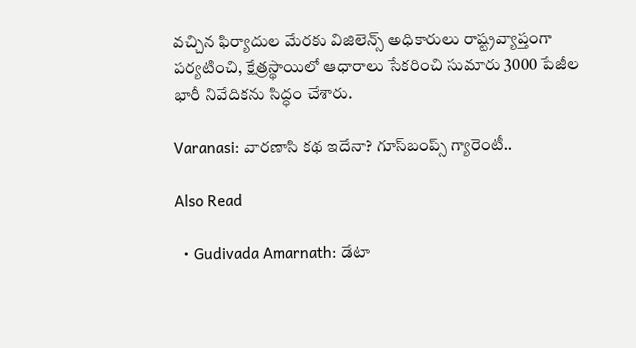వచ్చిన ఫిర్యాదుల మేరకు విజిలెన్స్ అధికారులు రాష్ట్రవ్యాప్తంగా పర్యటించి, క్షేత్రస్థాయిలో ఆధారాలు సేకరించి సుమారు 3000 పేజీల భారీ నివేదికను సిద్ధం చేశారు.

Varanasi: వారణాసి కథ ఇదేనా? గూస్‌బంప్స్ గ్యారెంటీ..

Also Read

  • Gudivada Amarnath: డేటా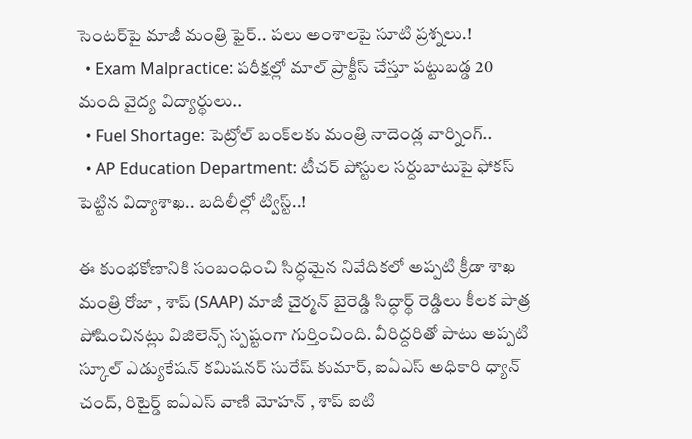సెంటర్‌పై మాజీ మంత్రి ఫైర్.. పలు అంశాలపై సూటి ప్రశ్నలు.!
  • Exam Malpractice: పరీక్షల్లో మాల్ ప్రాక్టీస్‌ చేస్తూ పట్టుబడ్డ 20 మంది వైద్య విద్యార్థులు..
  • Fuel Shortage: పెట్రోల్‌ బంక్‌లకు మంత్రి నాదెండ్ల వార్నింగ్..
  • AP Education Department: టీచర్‌ పోస్టుల సర్దుబాటుపై ఫోకస్‌ పెట్టిన విద్యాశాఖ.. బదిలీల్లో ట్విస్ట్..!

ఈ కుంభకోణానికి సంబంధించి సిద్ధమైన నివేదికలో అప్పటి క్రీడా శాఖ మంత్రి రోజా , శాప్ (SAAP) మాజీ చైర్మన్ బైరెడ్డి సిద్ధార్థ్ రెడ్డిలు కీలక పాత్ర పోషించినట్లు విజిలెన్స్ స్పష్టంగా గుర్తించింది. వీరిద్దరితో పాటు అప్పటి స్కూల్ ఎడ్యుకేషన్ కమిషనర్ సురేష్ కుమార్, ఐఏఎస్ అధికారి ధ్యాన్ చంద్, రిటైర్డ్ ఐఏఎస్ వాణి మోహన్ , శాప్ ఐటి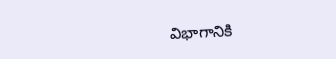విభాగానికి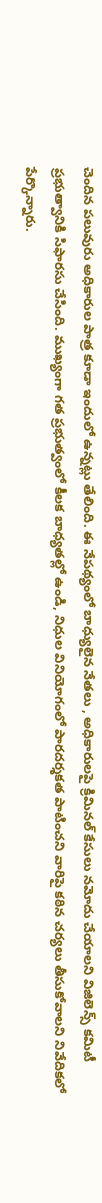చెందిన పలువురు అధికారుల పాత్ర కూడా ఇందులో ఉన్నట్లు తేలింది. ఈ నేపథ్యంలో బాధ్యులైన నేతలు , అధికారులపై క్రిమినల్ కేసులు నమోదు చేయాలని విజిలెన్స్ కమిటీ ప్రభుత్వానికి సిఫారసు చేసింది. ముఖ్యంగా గత ప్రభుత్వంలో కీలక బాధ్యతల్లో ఉండి, నిధుల వినియోగంలో పారదర్శకత పాటించని వారిపై కఠిన చర్యలు తీసుకోవాలని నివేదికలో పేర్కొన్నారు.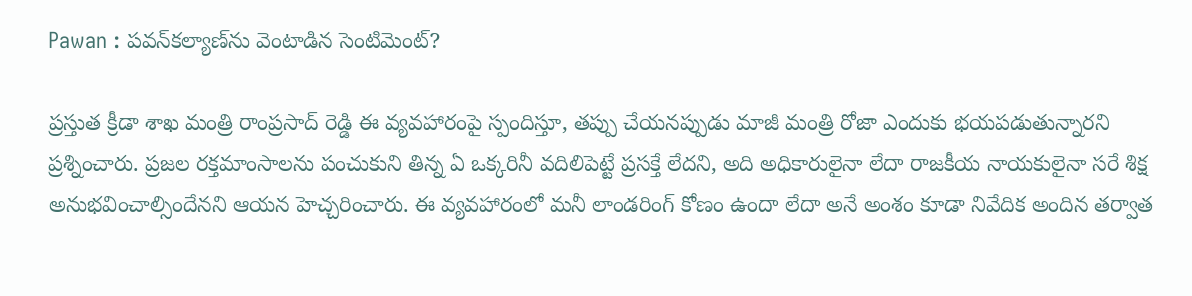Pawan : పవన్‌కల్యాణ్‌ను వెంటాడిన సెంటిమెంట్?

ప్రస్తుత క్రీడా శాఖ మంత్రి రాంప్రసాద్ రెడ్డి ఈ వ్యవహారంపై స్పందిస్తూ, తప్పు చేయనప్పుడు మాజీ మంత్రి రోజా ఎందుకు భయపడుతున్నారని ప్రశ్నించారు. ప్రజల రక్తమాంసాలను పంచుకుని తిన్న ఏ ఒక్కరినీ వదిలిపెట్టే ప్రసక్తే లేదని, అది అధికారులైనా లేదా రాజకీయ నాయకులైనా సరే శిక్ష అనుభవించాల్సిందేనని ఆయన హెచ్చరించారు. ఈ వ్యవహారంలో మనీ లాండరింగ్ కోణం ఉందా లేదా అనే అంశం కూడా నివేదిక అందిన తర్వాత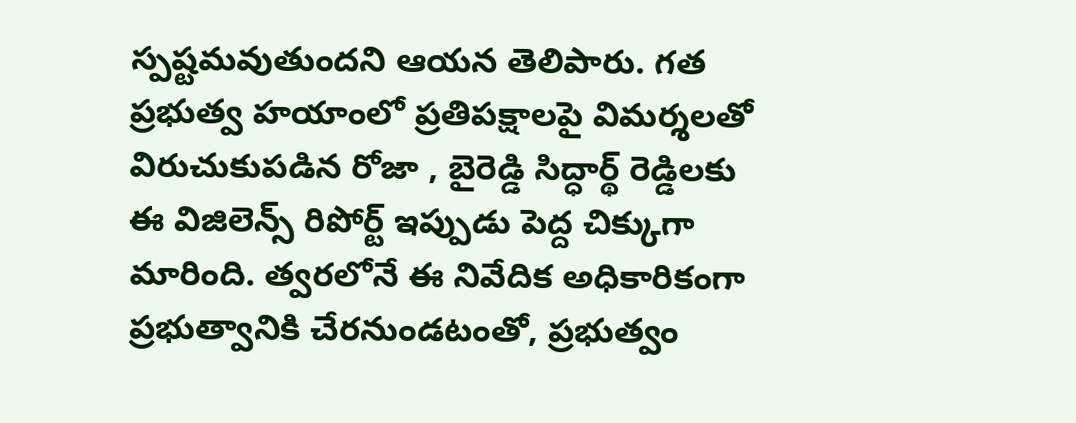స్పష్టమవుతుందని ఆయన తెలిపారు. గత ప్రభుత్వ హయాంలో ప్రతిపక్షాలపై విమర్శలతో విరుచుకుపడిన రోజా , బైరెడ్డి సిద్ధార్థ్ రెడ్డిలకు ఈ విజిలెన్స్ రిపోర్ట్ ఇప్పుడు పెద్ద చిక్కుగా మారింది. త్వరలోనే ఈ నివేదిక అధికారికంగా ప్రభుత్వానికి చేరనుండటంతో, ప్రభుత్వం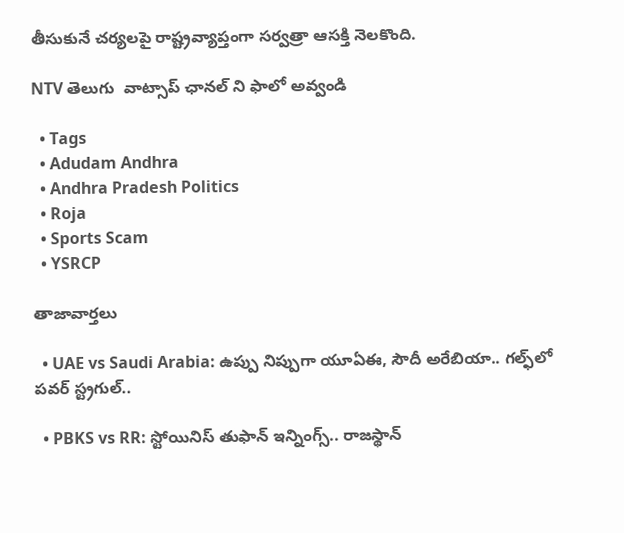తీసుకునే చర్యలపై రాష్ట్రవ్యాప్తంగా సర్వత్రా ఆసక్తి నెలకొంది.

NTV తెలుగు  వాట్సాప్ ఛానల్ ని ఫాలో అవ్వండి

  • Tags
  • Adudam Andhra
  • Andhra Pradesh Politics
  • Roja
  • Sports Scam
  • YSRCP

తాజావార్తలు

  • UAE vs Saudi Arabia: ఉప్పు నిప్పుగా యూఏఈ, సౌదీ అరేబియా.. గల్ఫ్‌లో పవర్ స్ట్రగుల్..

  • PBKS vs RR: స్టోయినిస్ తుఫాన్‌ ఇన్నింగ్స్.. రాజస్థాన్‌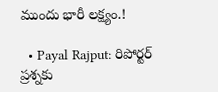ముందు భారీ లక్ష్యం.!

  • Payal Rajput: రిపోర్టర్ ప్రశ్నకు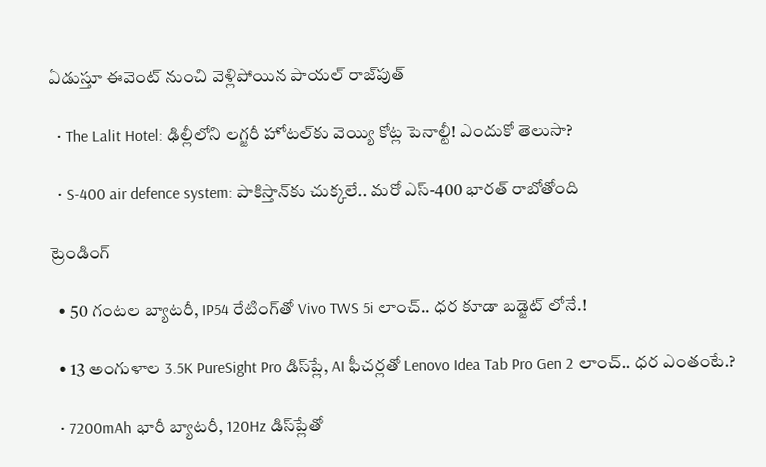ఏడుస్తూ ఈవెంట్ నుంచి వెళ్లిపోయిన పాయల్ రాజ్‌పుత్

  • The Lalit Hotel: ఢిల్లీలోని లగ్జరీ హోటల్‌కు వెయ్యి కోట్ల పెనాల్టీ! ఎందుకో తెలుసా?

  • S-400 air defence system: పాకిస్తాన్‌కు చుక్కలే.. మరో ఎస్-400 భారత్ రాబోతోంది

ట్రెండింగ్‌

  • 50 గంటల బ్యాటరీ, IP54 రేటింగ్‌తో Vivo TWS 5i లాంచ్.. ధర కూడా బడ్జెట్ లోనే.!

  • 13 అంగుళాల 3.5K PureSight Pro డిస్‌ప్లే, AI ఫీచర్లతో Lenovo Idea Tab Pro Gen 2 లాంచ్.. ధర ఎంతంటే.?

  • 7200mAh భారీ బ్యాటరీ, 120Hz డిస్‌ప్లేతో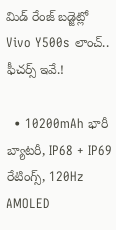మిడ్ రేంజ్ బడ్జెట్లో Vivo Y500s లాంచ్.. ఫీచర్స్ ఇవే.!

  • 10200mAh భారీ బ్యాటరీ, IP68 + IP69 రేటింగ్స్‌, 120Hz AMOLED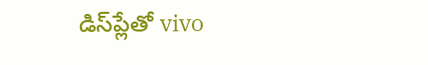డిస్‌ప్లేతో vivo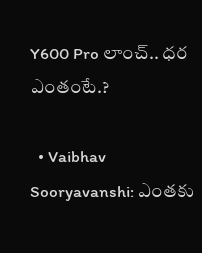Y600 Pro లాంచ్.. ధర ఎంతంటే.?

  • Vaibhav Sooryavanshi: ఎంతకు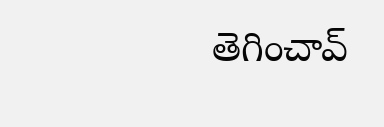తెగించావ్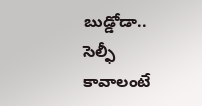బుడ్డోడా.. సెల్ఫీ కావాలంటే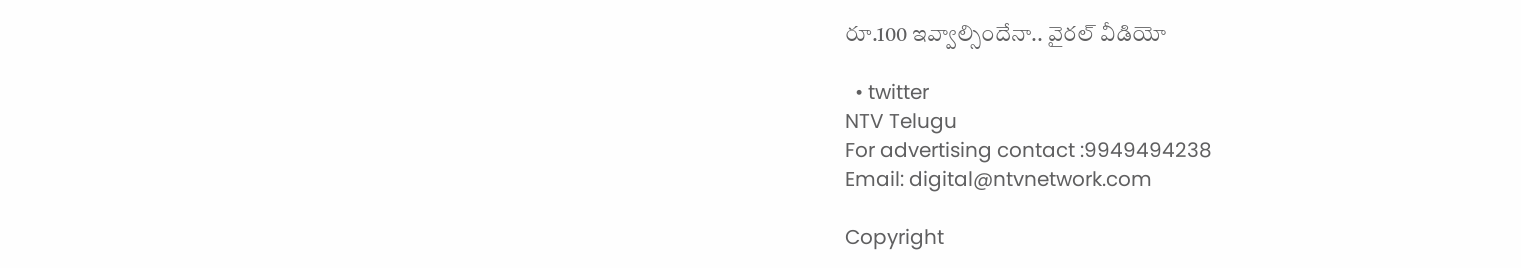రూ.100 ఇవ్వాల్సిందేనా.. వైరల్ వీడియో

  • twitter
NTV Telugu
For advertising contact :9949494238
Email: digital@ntvnetwork.com

Copyright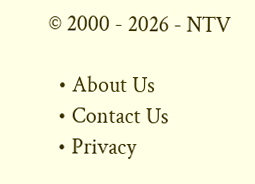© 2000 - 2026 - NTV

  • About Us
  • Contact Us
  • Privacy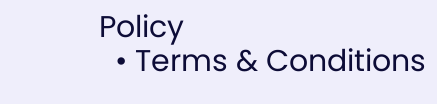Policy
  • Terms & Conditions